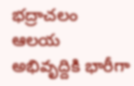భ‌ద్రాచ‌లం ఆల‌య అభివృద్దికి భారీగా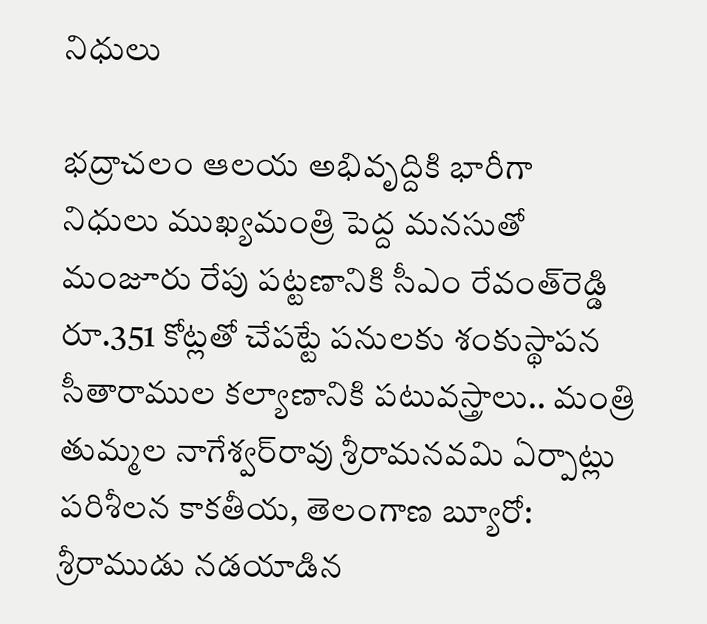నిధులు

భ‌ద్రాచ‌లం ఆల‌య అభివృద్దికి భారీగా నిధులు ముఖ్య‌మంత్రి పెద్ద మ‌న‌సుతో మంజూరు రేపు ప‌ట్ట‌ణానికి సీఎం రేవంత్‌రెడ్డి రూ.351 కోట్లతో చేపట్టే పనులకు శంకుస్థాపన సీతారాముల క‌ల్యాణానికి పటువస్త్రాలు.. మంత్రి తుమ్మల నాగేశ్వ‌ర్‌రావు శ్రీరామనవమి ఏర్పాట్లు ప‌రిశీల‌న‌ కాక‌తీయ‌, తెలంగాణ బ్యూరో: శ్రీరాముడు నడయాడిన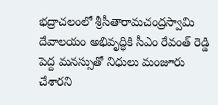భద్రాచలంలో శ్రీసీతారామచంద్రస్వామి దేవాలయం అభివృద్ధికి సీఎం రేవంత్ రెడ్డి పెద్ద మనస్సుతో నిధులు మంజూరు చేశారని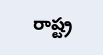రాష్ట్ర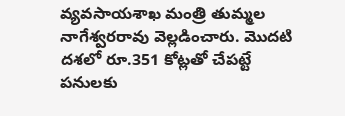వ్యవసాయశాఖ మంత్రి తుమ్మల నాగేశ్వరరావు వెల్లడించారు. మొదటి దశలో రూ.351 కోట్లతో చేపట్టే పనులకు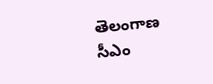తెలంగాణ సీఎం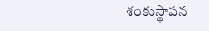శంకుస్థాపన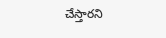చేస్తారని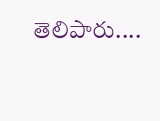తెలిపారు....